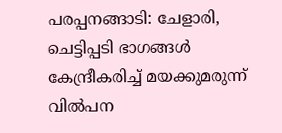പരപ്പനങ്ങാടി: ചേളാരി, ചെട്ടിപ്പടി ഭാഗങ്ങൾ കേന്ദ്രീകരിച്ച് മയക്കുമരുന്ന് വിൽപന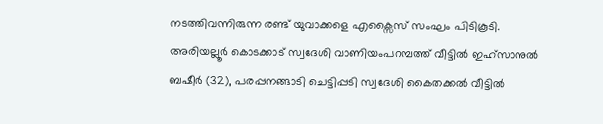നടത്തിവന്നിരുന്ന രണ്ട് യുവാക്കളെ എക്സൈസ് സംഘം പിടികൂടി.
അരിയല്ലൂർ കൊടക്കാട് സ്വദേശി വാണിയംപറമ്പത്ത് വീട്ടിൽ ഇഹ്സാനുൽ ബഷീർ (32), പരപ്പനങ്ങാടി ചെട്ടിപ്പടി സ്വദേശി കൈതക്കൽ വീട്ടിൽ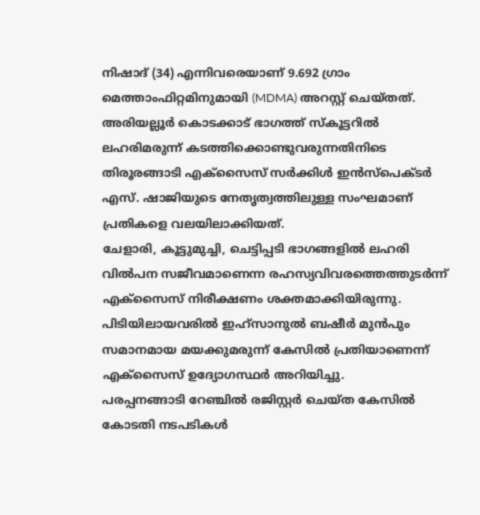നിഷാദ് (34) എന്നിവരെയാണ് 9.692 ഗ്രാം മെത്താംഫിറ്റമിനുമായി (MDMA) അറസ്റ്റ് ചെയ്തത്.
അരിയല്ലൂർ കൊടക്കാട് ഭാഗത്ത് സ്കൂട്ടറിൽ ലഹരിമരുന്ന് കടത്തിക്കൊണ്ടുവരുന്നതിനിടെ തിരൂരങ്ങാടി എക്സൈസ് സർക്കിൾ ഇൻസ്പെക്ടർ എസ്. ഷാജിയുടെ നേതൃത്വത്തിലുള്ള സംഘമാണ് പ്രതികളെ വലയിലാക്കിയത്.
ചേളാരി, കൂട്ടുമുച്ചി, ചെട്ടിപ്പടി ഭാഗങ്ങളിൽ ലഹരി വിൽപന സജീവമാണെന്ന രഹസ്യവിവരത്തെത്തുടർന്ന് എക്സൈസ് നിരീക്ഷണം ശക്തമാക്കിയിരുന്നു.
പിടിയിലായവരിൽ ഇഹ്സാനുൽ ബഷീർ മുൻപും സമാനമായ മയക്കുമരുന്ന് കേസിൽ പ്രതിയാണെന്ന് എക്സൈസ് ഉദ്യോഗസ്ഥർ അറിയിച്ചു.
പരപ്പനങ്ങാടി റേഞ്ചിൽ രജിസ്റ്റർ ചെയ്ത കേസിൽ കോടതി നടപടികൾ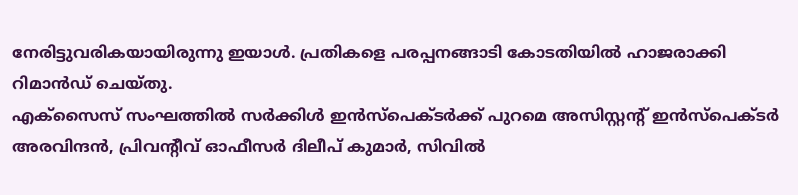നേരിട്ടുവരികയായിരുന്നു ഇയാൾ. പ്രതികളെ പരപ്പനങ്ങാടി കോടതിയിൽ ഹാജരാക്കി റിമാൻഡ് ചെയ്തു.
എക്സൈസ് സംഘത്തിൽ സർക്കിൾ ഇൻസ്പെക്ടർക്ക് പുറമെ അസിസ്റ്റന്റ് ഇൻസ്പെക്ടർ അരവിന്ദൻ, പ്രിവന്റീവ് ഓഫീസർ ദിലീപ് കുമാർ, സിവിൽ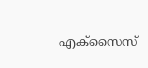എക്സൈസ്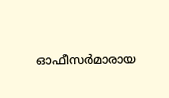ഓഫീസർമാരായ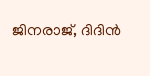ജിനരാജ്, ദിദിൻ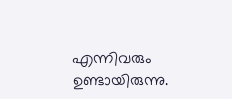എന്നിവരും ഉണ്ടായിരുന്നു.